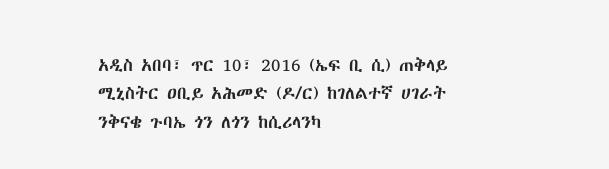አዲስ አበባ፣ ጥር 10፣ 2016 (ኤፍ ቢ ሲ) ጠቅላይ ሚኒስትር ዐቢይ አሕመድ (ዶ/ር) ከገለልተኛ ሀገራት ንቅናቄ ጉባኤ ጎን ለጎን ከሲሪላንካ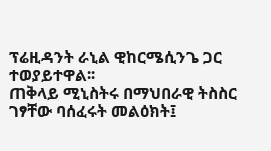ፕሬዚዳንት ራኒል ዊከርሜሲንጌ ጋር ተወያይተዋል፡፡
ጠቅላይ ሚኒስትሩ በማህበራዊ ትስስር ገፃቸው ባሰፈሩት መልዕክት፤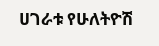ሀገራቱ የሁለትዮሽ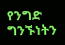የንግድ ግንኙነትን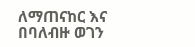ለማጠናከር እና በባለብዙ ወገን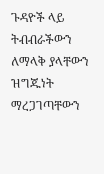ጉዳዮች ላይ ትብብራችውን ለማላቅ ያላቸውን ዝግጁነት ማረጋገጣቸውን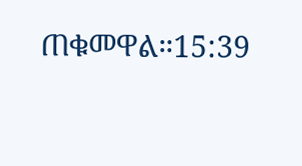ጠቁመዋል።15:39